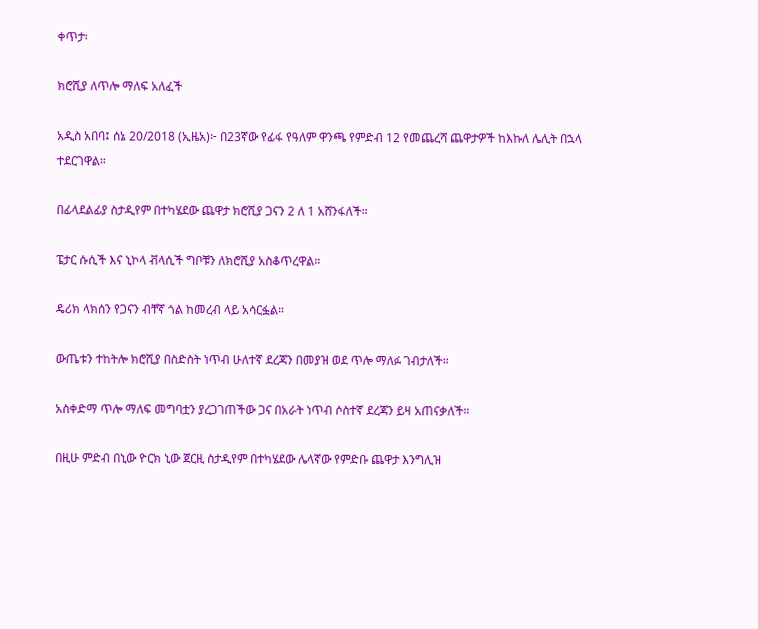ቀጥታ፡

ክሮሺያ ለጥሎ ማለፍ አለፈች

አዲስ አበባ፤ ሰኔ 20/2018 (ኢዜአ)፦ በ23ኛው የፊፋ የዓለም ዋንጫ የምድብ 12 የመጨረሻ ጨዋታዎች ከእኩለ ሌሊት በኋላ ተደርገዋል።

በፊላደልፊያ ስታዲየም በተካሄደው ጨዋታ ክሮሺያ ጋናን 2 ለ 1 አሸንፋለች።

ፔታር ሱሲች እና ኒኮላ ቭላሲች ግቦቹን ለክሮሺያ አስቆጥረዋል።

ዴሪክ ላክሰን የጋናን ብቸኛ ጎል ከመረብ ላይ አሳርፏል።

ውጤቱን ተከትሎ ክሮሺያ በስድስት ነጥብ ሁለተኛ ደረጃን በመያዝ ወደ ጥሎ ማለፉ ገብታለች።

አስቀድማ ጥሎ ማለፍ መግባቷን ያረጋገጠችው ጋና በአራት ነጥብ ሶስተኛ ደረጃን ይዛ አጠናቃለች።

በዚሁ ምድብ በኒው ዮርክ ኒው ጀርዚ ስታዲየም በተካሄደው ሌላኛው የምድቡ ጨዋታ እንግሊዝ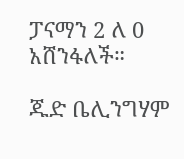ፓናማን 2 ለ 0 አሸንፋለች።

ጁድ ቤሊንግሃም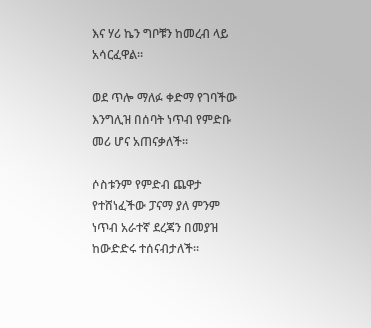እና ሃሪ ኬን ግቦቹን ከመረብ ላይ አሳርፈዋል።

ወደ ጥሎ ማለፉ ቀድማ የገባችው እንግሊዝ በሰባት ነጥብ የምድቡ መሪ ሆና አጠናቃለች።

ሶስቱንም የምድብ ጨዋታ የተሸነፈችው ፓናማ ያለ ምንም ነጥብ አራተኛ ደረጃን በመያዝ ከውድድሩ ተሰናብታለች።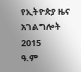የኢትዮጵያ ዜና አገልግሎት
2015
ዓ.ም